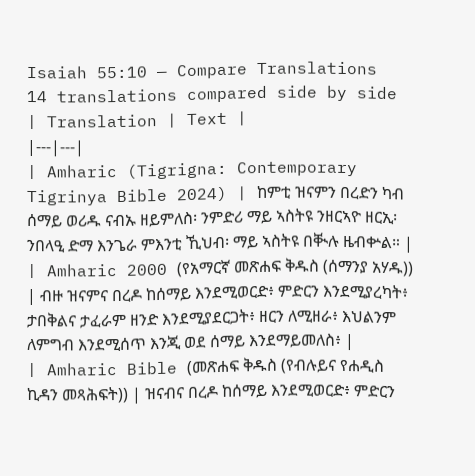Isaiah 55:10 — Compare Translations
14 translations compared side by side
| Translation | Text |
|---|---|
| Amharic (Tigrigna: Contemporary Tigrinya Bible 2024) | ከምቲ ዝናምን በረድን ካብ ሰማይ ወሪዱ ናብኡ ዘይምለስ፡ ንምድሪ ማይ ኣስትዩ ንዘርኣዮ ዘርኢ፡ ንበላዒ ድማ እንጌራ ምእንቲ ኺህብ፡ ማይ ኣስትዩ በቚሉ ዜብቍል። |
| Amharic 2000 (የአማርኛ መጽሐፍ ቅዱስ (ሰማንያ አሃዱ)) | ብዙ ዝናምና በረዶ ከሰማይ እንደሚወርድ፥ ምድርን እንደሚያረካት፥ ታበቅልና ታፈራም ዘንድ እንደሚያደርጋት፥ ዘርን ለሚዘራ፥ እህልንም ለምግብ እንደሚሰጥ እንጂ ወደ ሰማይ እንደማይመለስ፥ |
| Amharic Bible (መጽሐፍ ቅዱስ (የብሉይና የሐዲስ ኪዳን መጻሕፍት)) | ዝናብና በረዶ ከሰማይ እንደሚወርድ፥ ምድርን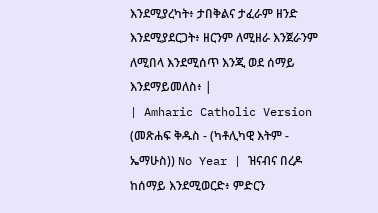እንደሚያረካት፥ ታበቅልና ታፈራም ዘንድ እንደሚያደርጋት፥ ዘርንም ለሚዘራ እንጀራንም ለሚበላ እንደሚሰጥ እንጂ ወደ ሰማይ እንደማይመለስ፥ |
| Amharic Catholic Version (መጽሐፍ ቅዱስ - (ካቶሊካዊ እትም - ኤማሁስ)) No Year | ዝናብና በረዶ ከሰማይ እንደሚወርድ፥ ምድርን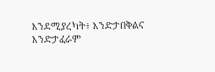እንደሚያረካት፥ እንድታበቅልና እንድታፈራም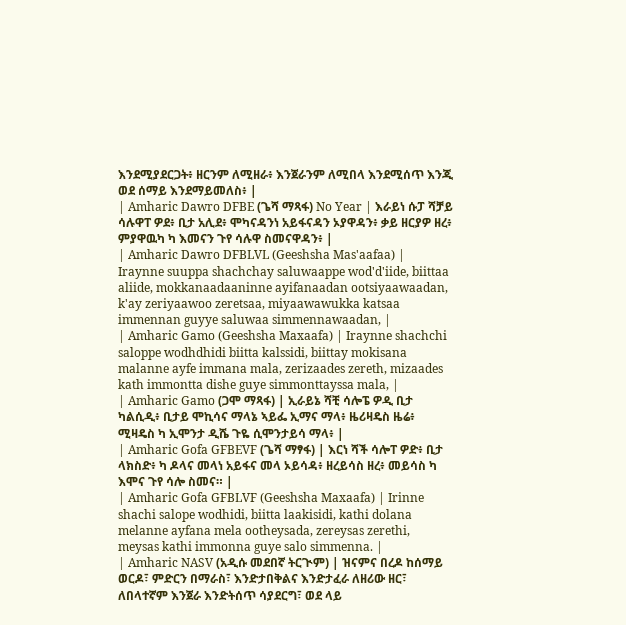እንደሚያደርጋት፥ ዘርንም ለሚዘራ፥ እንጀራንም ለሚበላ እንደሚሰጥ እንጂ ወደ ሰማይ እንደማይመለስ፥ |
| Amharic Dawro DFBE (ጌሻ ማጻፋ) No Year | እራይነ ሱፓ ሻቻይ ሳሉዋፐ ዎደ፥ ቢታ አሊደ፥ ሞካናዳንነ አይፋናዳን ኦያዋዳን፥ ቃይ ዘርያዎ ዘረ፥ ምያዋዉካ ካ እመናን ጉየ ሳሉዋ ስመናዋዳን፥ |
| Amharic Dawro DFBLVL (Geeshsha Mas'aafaa) | Iraynne suuppa shachchay saluwaappe wod'd'iide, biittaa aliide, mokkanaadaaninne ayifanaadan ootsiyaawaadan, k'ay zeriyaawoo zeretsaa, miyaawawukka katsaa immennan guyye saluwaa simmennawaadan, |
| Amharic Gamo (Geeshsha Maxaafa) | Iraynne shachchi saloppe wodhdhidi biitta kalssidi, biittay mokisana malanne ayfe immana mala, zerizaades zereth, mizaades kath immontta dishe guye simmonttayssa mala, |
| Amharic Gamo (ጋሞ ማጻፋ) | ኢራይኔ ሻቺ ሳሎፔ ዎዲ ቢታ ካልሲዲ፥ ቢታይ ሞኪሳና ማላኔ ኣይፌ ኢማና ማላ፥ ዜሪዛዴስ ዜሬ፥ ሚዛዴስ ካ ኢሞንታ ዲሼ ጉዬ ሲሞንታይሳ ማላ፥ |
| Amharic Gofa GFBEVF (ጌሻ ማፃፋ) | እርነ ሻች ሳሎፐ ዎድ፥ ቢታ ላክስድ፥ ካ ዶላና መላነ አይፋና መላ ኦይሳዳ፥ ዘረይሳስ ዘረ፥ መይሳስ ካ እሞና ጉየ ሳሎ ስመና። |
| Amharic Gofa GFBLVF (Geeshsha Maxaafa) | Irinne shachi salope wodhidi, biitta laakisidi, kathi dolana melanne ayfana mela ootheysada, zereysas zerethi, meysas kathi immonna guye salo simmenna. |
| Amharic NASV (አዲሱ መደበኛ ትርጒም) | ዝናምና በረዶ ከሰማይ ወርዶ፣ ምድርን በማራስ፣ እንድታበቅልና እንድታፈራ ለዘሪው ዘር፣ ለበላተኛም እንጀራ እንድትሰጥ ሳያደርግ፣ ወደ ላይ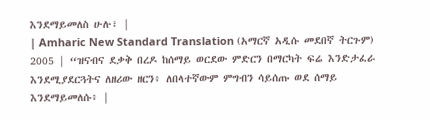እንደማይመለስ ሁሉ፣ |
| Amharic New Standard Translation (አማርኛ አዲሱ መደበኛ ትርጉም) 2005 | “ዝናብና ደቃቅ በረዶ ከሰማይ ወርደው ምድርን በማርካት ፍሬ እንድታፈራ እንደሚያደርጓትና ለዘሪው ዘርን፥ ለበላተኛውም ምግብን ሳይሰጡ ወደ ሰማይ እንደማይመለሱ፥ |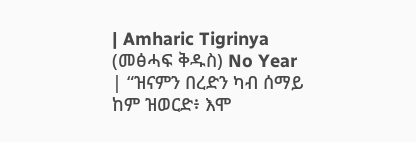| Amharic Tigrinya (መፅሓፍ ቅዱስ) No Year | “ዝናምን በረድን ካብ ሰማይ ከም ዝወርድ፥ እሞ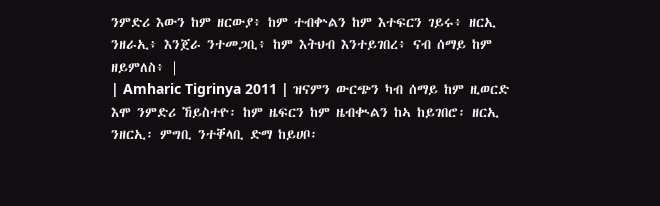ንምድሪ እውን ከም ዘርውያ፥ ከም ተብቍልን ከም እተፍርን ገይሩ፥ ዘርኢ ንዘራኢ፥ እንጀራ ንተመጋቢ፥ ከም እትህብ እንተይገበረ፥ ናብ ሰማይ ከም ዘይምለስ፥ |
| Amharic Tigrinya 2011 | ዝናምን ውርጭን ካብ ሰማይ ከም ዚወርድ እሞ ንምድሪ ኸይስተዮ፡ ከም ዜፍርን ከም ዜብቊልን ከኣ ከይገበሮ፡ ዘርኢ ንዘርኢ፡ ምግቢ ንተቐላቢ ድማ ከይሀቦ፡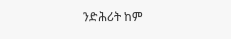ንድሕሪት ከም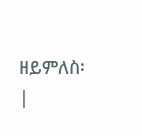ዘይምለስ፡ |